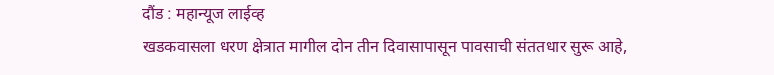दौंड : महान्यूज लाईव्ह
खडकवासला धरण क्षेत्रात मागील दोन तीन दिवासापासून पावसाची संततधार सुरू आहे,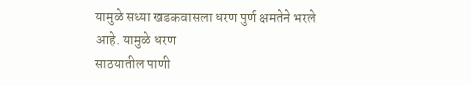यामुळे सध्या खडकवासला धरण पुर्ण क्षमतेने भरले आहे. यामुळे धरण
साठयातील पाणी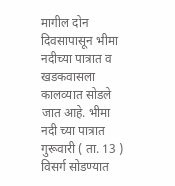मागील दोन दिवसापासून भीमा नदीच्या पात्रात व खडकवासला कालव्यात सोडले जात आहे. भीमा नदी च्या पात्रात गुरूवारी ( ता. 13 ) विसर्ग सोडण्यात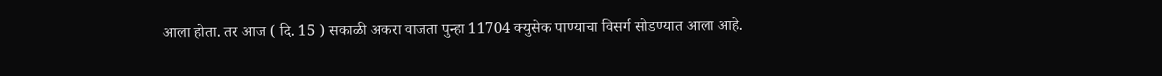आला होता. तर आज ( दि. 15 ) सकाळी अकरा वाजता पुन्हा 11704 क्युसेक पाण्याचा विसर्ग सोडण्यात आला आहे.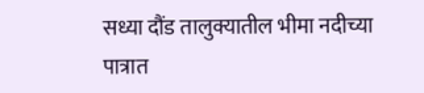सध्या दौंड तालुक्यातील भीमा नदीच्या पात्रात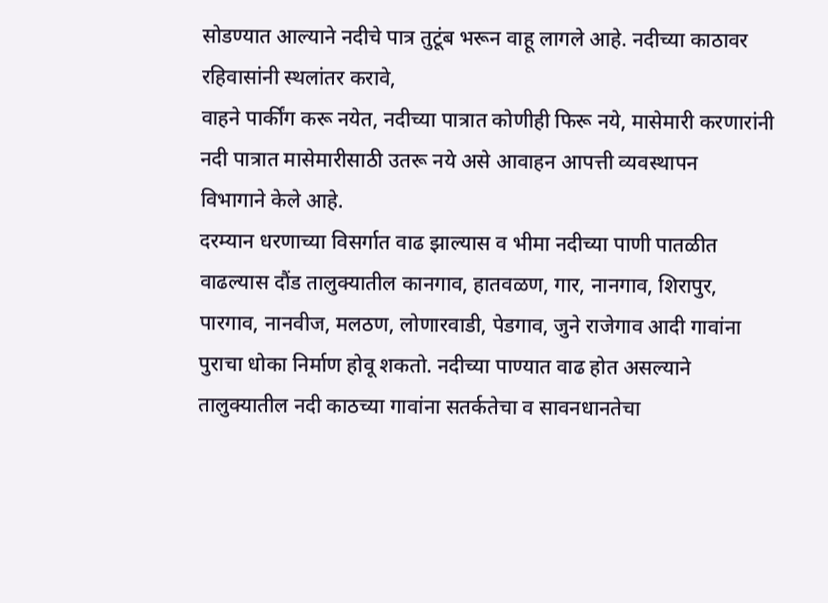सोडण्यात आल्याने नदीचे पात्र तुटूंब भरून वाहू लागले आहे. नदीच्या काठावर रहिवासांनी स्थलांतर करावे,
वाहने पार्कींग करू नयेत, नदीच्या पात्रात कोणीही फिरू नये, मासेमारी करणारांनी नदी पात्रात मासेमारीसाठी उतरू नये असे आवाहन आपत्ती व्यवस्थापन
विभागाने केले आहे.
दरम्यान धरणाच्या विसर्गात वाढ झाल्यास व भीमा नदीच्या पाणी पातळीत वाढल्यास दौंड तालुक्यातील कानगाव, हातवळण, गार, नानगाव, शिरापुर, पारगाव, नानवीज, मलठण, लोणारवाडी, पेडगाव, जुने राजेगाव आदी गावांना पुराचा धोका निर्माण होवू शकतो. नदीच्या पाण्यात वाढ होत असल्याने तालुक्यातील नदी काठच्या गावांना सतर्कतेचा व सावनधानतेचा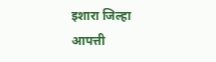इशारा जिल्हा आपत्ती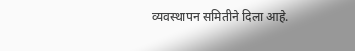व्यवस्थापन समितीने दिला आहे.